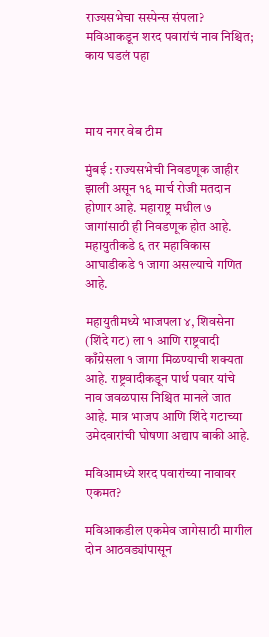राज्यसभेचा सस्पेन्स संपला? मविआकडून शरद पवारांचं नाव निश्चित; काय घडलं पहा



माय नगर वेब टीम

मुंबई : राज्यसभेची निवडणूक जाहीर झाली असून १६ मार्च रोजी मतदान होणार आहे. महाराष्ट्र मधील ७ जागांसाठी ही निवडणूक होत आहे. महायुतीकडे ६ तर महाविकास आघाडीकडे १ जागा असल्याचे गणित आहे.

महायुतीमध्ये भाजपला ४, शिवसेना (शिंदे गट) ला १ आणि राष्ट्रवादी काँग्रेसला १ जागा मिळण्याची शक्यता आहे. राष्ट्रवादीकडून पार्थ पवार यांचे नाव जवळपास निश्चित मानले जात आहे. मात्र भाजप आणि शिंदे गटाच्या उमेदवारांची घोषणा अद्याप बाकी आहे.

मविआमध्ये शरद पवारांच्या नावावर एकमत?

मविआकडील एकमेव जागेसाठी मागील दोन आठवड्यांपासून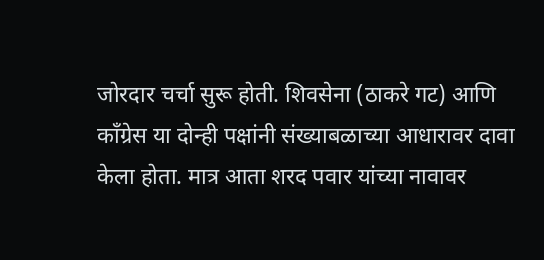जोरदार चर्चा सुरू होती. शिवसेना (ठाकरे गट) आणि काँग्रेस या दोन्ही पक्षांनी संख्याबळाच्या आधारावर दावा केला होता. मात्र आता शरद पवार यांच्या नावावर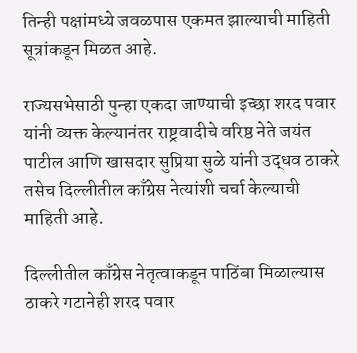तिन्ही पक्षांमध्ये जवळपास एकमत झाल्याची माहिती सूत्रांकडून मिळत आहे.

राज्यसभेसाठी पुन्हा एकदा जाण्याची इच्छा शरद पवार यांनी व्यक्त केल्यानंतर राष्ट्रवादीचे वरिष्ठ नेते जयंत पाटील आणि खासदार सुप्रिया सुळे यांनी उद्धव ठाकरे तसेच दिल्लीतील काँग्रेस नेत्यांशी चर्चा केल्याची माहिती आहे.

दिल्लीतील काँग्रेस नेतृत्वाकडून पाठिंबा मिळाल्यास ठाकरे गटानेही शरद पवार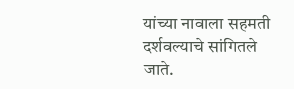यांच्या नावाला सहमती दर्शवल्याचे सांगितले जाते.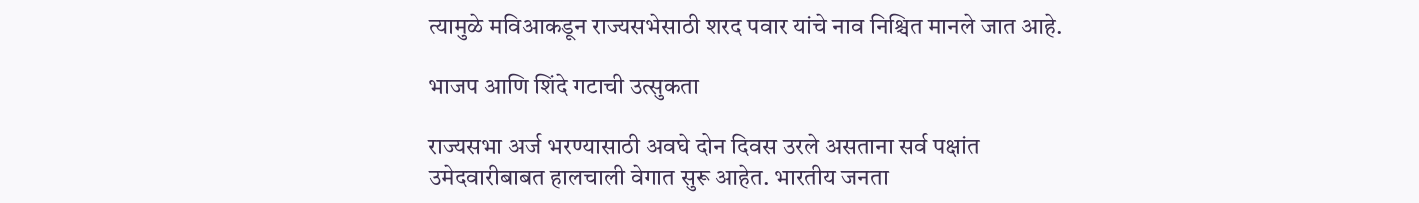त्यामुळे मविआकडून राज्यसभेसाठी शरद पवार यांचे नाव निश्चित मानले जात आहे.

भाजप आणि शिंदे गटाची उत्सुकता

राज्यसभा अर्ज भरण्यासाठी अवघे दोन दिवस उरले असताना सर्व पक्षांत उमेदवारीबाबत हालचाली वेगात सुरू आहेत. भारतीय जनता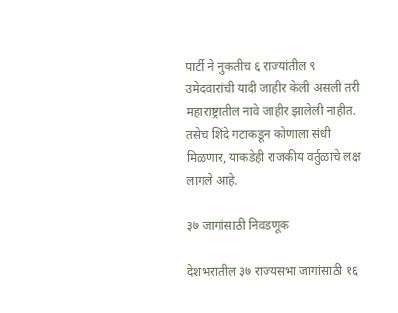पार्टी ने नुकतीच ६ राज्यांतील ९ उमेदवारांची यादी जाहीर केली असली तरी महाराष्ट्रातील नावे जाहीर झालेली नाहीत. तसेच शिंदे गटाकडून कोणाला संधी मिळणार, याकडेही राजकीय वर्तुळाचे लक्ष लागले आहे.

३७ जागांसाठी निवडणूक

देशभरातील ३७ राज्यसभा जागांसाठी १६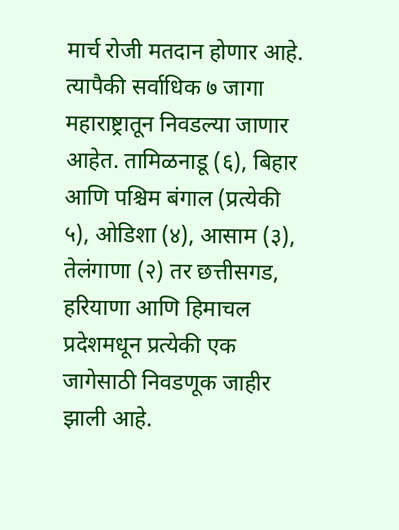मार्च रोजी मतदान होणार आहे. त्यापैकी सर्वाधिक ७ जागा महाराष्ट्रातून निवडल्या जाणार आहेत. तामिळनाडू (६), बिहार आणि पश्चिम बंगाल (प्रत्येकी ५), ओडिशा (४), आसाम (३), तेलंगाणा (२) तर छत्तीसगड, हरियाणा आणि हिमाचल प्रदेशमधून प्रत्येकी एक जागेसाठी निवडणूक जाहीर झाली आहे.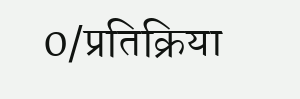0/प्रतिक्रिया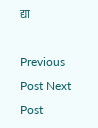द्या

Previous Post Next Post